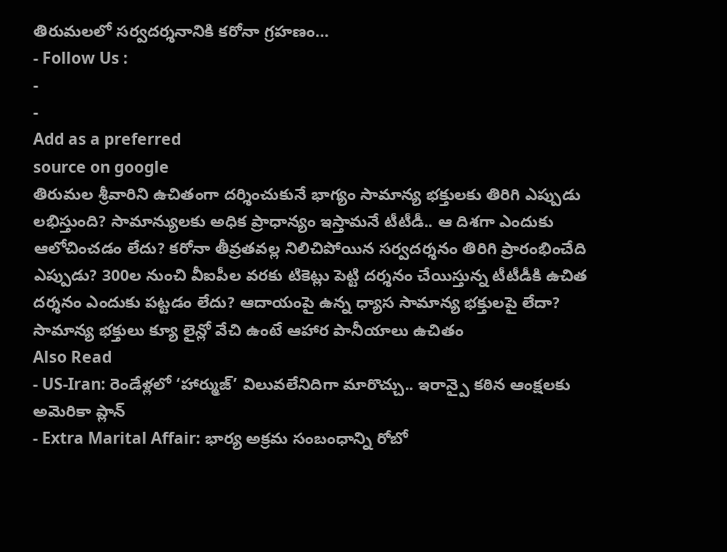తిరుమలలో సర్వదర్శనానికి కరోనా గ్రహణం…
- Follow Us :
-
-
Add as a preferred
source on google
తిరుమల శ్రీవారిని ఉచితంగా దర్శించుకునే భాగ్యం సామాన్య భక్తులకు తిరిగి ఎప్పుడు లభిస్తుంది? సామాన్యులకు అధిక ప్రాధాన్యం ఇస్తామనే టీటీడీ.. ఆ దిశగా ఎందుకు ఆలోచించడం లేదు? కరోనా తీవ్రతవల్ల నిలిచిపోయిన సర్వదర్శనం తిరిగి ప్రారంభించేది ఎప్పుడు? 300ల నుంచి వీఐపీల వరకు టికెట్లు పెట్టి దర్శనం చేయిస్తున్న టీటీడీకి ఉచిత దర్శనం ఎందుకు పట్టడం లేదు? ఆదాయంపై ఉన్న ధ్యాస సామాన్య భక్తులపై లేదా?
సామాన్య భక్తులు క్యూ లైన్లో వేచి ఉంటే ఆహార పానీయాలు ఉచితం
Also Read
- US-Iran: రెండేళ్లలో ‘హార్ముజ్’ విలువలేనిదిగా మారొచ్చు.. ఇరాన్పై కఠిన ఆంక్షలకు అమెరికా ప్లాన్
- Extra Marital Affair: భార్య అక్రమ సంబంధాన్ని రోబో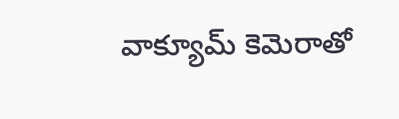వాక్యూమ్ కెమెరాతో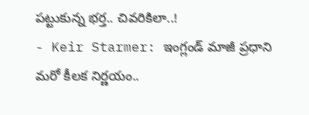పట్టుకున్న భర్త.. చివరికిలా..!
- Keir Starmer: ఇంగ్లండ్ మాజీ ప్రధాని మరో కీలక నిర్ణయం..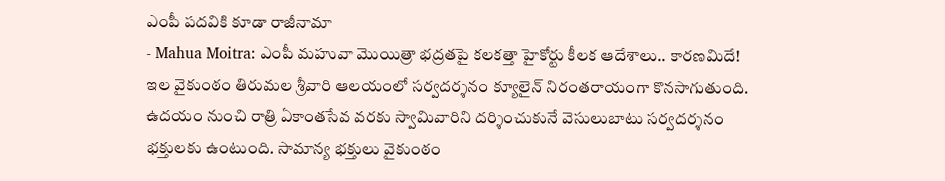ఎంపీ పదవికి కూడా రాజీనామా
- Mahua Moitra: ఎంపీ మహువా మొయిత్రా భద్రతపై కలకత్తా హైకోర్టు కీలక ఆదేశాలు.. కారణమిదే!
ఇల వైకుంఠం తిరుమల శ్రీవారి ఆలయంలో సర్వదర్శనం క్యూలైన్ నిరంతరాయంగా కొనసాగుతుంది. ఉదయం నుంచి రాత్రి ఏకాంతసేవ వరకు స్వామివారిని దర్శించుకునే వెసులుబాటు సర్వదర్శనం భక్తులకు ఉంటుంది. సామాన్య భక్తులు వైకుంఠం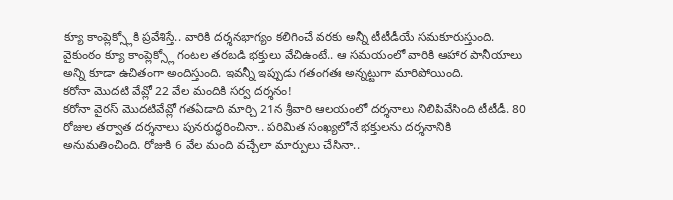క్యూ కాంప్లెక్స్లోకి ప్రవేశిస్తే.. వారికి దర్శనభాగ్యం కలిగించే వరకు అన్నీ టీటీడీయే సమకూరుస్తుంది. వైకుంఠం క్యూ కాంప్లెక్స్లో గంటల తరబడి భక్తులు వేచిఉంటే.. ఆ సమయంలో వారికి ఆహార పానీయాలు అన్ని కూడా ఉచితంగా అందిస్తుంది. ఇవన్నీ ఇప్పుడు గతంగతః అన్నట్టుగా మారిపోయింది.
కరోనా మొదటి వేవ్లో 22 వేల మందికి సర్వ దర్శనం!
కరోనా వైరస్ మొదటివేవ్లో గతఏడాది మార్చి 21న శ్రీవారి ఆలయంలో దర్శనాలు నిలిపివేసింది టీటీడీ. 80 రోజుల తర్వాత దర్శనాలు పునరుద్ధరించినా.. పరిమిత సంఖ్యలోనే భక్తులను దర్శనానికి అనుమతించింది. రోజుకి 6 వేల మంది వచ్చేలా మార్పులు చేసినా..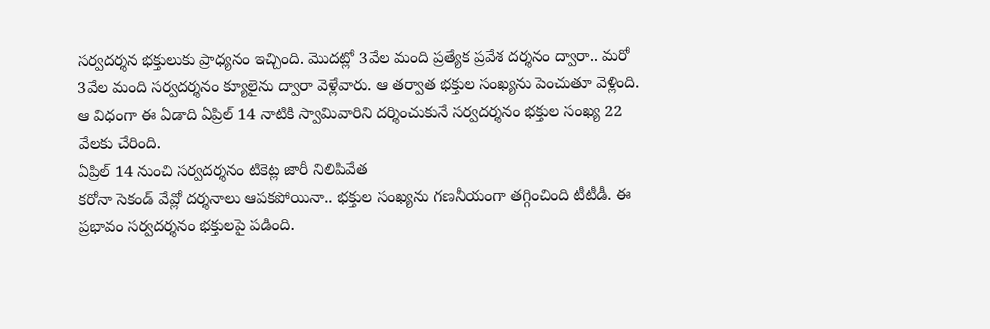సర్వదర్శన భక్తులుకు ప్రాధ్యనం ఇచ్చింది. మొదట్లో 3వేల మంది ప్రత్యేక ప్రవేశ దర్శనం ద్వారా.. మరో 3వేల మంది సర్వదర్శనం క్యూలైను ద్వారా వెళ్లేవారు. ఆ తర్వాత భక్తుల సంఖ్యను పెంచుతూ వెళ్లింది. ఆ విధంగా ఈ ఏడాది ఏప్రిల్ 14 నాటికి స్వామివారిని దర్శించుకునే సర్వదర్శనం భక్తుల సంఖ్య 22 వేలకు చేరింది.
ఏప్రిల్ 14 నుంచి సర్వదర్శనం టికెట్ల జారీ నిలిపివేత
కరోనా సెకండ్ వేవ్లో దర్శనాలు ఆపకపోయినా.. భక్తుల సంఖ్యను గణనీయంగా తగ్గించింది టీటీడీ. ఈ ప్రభావం సర్వదర్శనం భక్తులపై పడింది.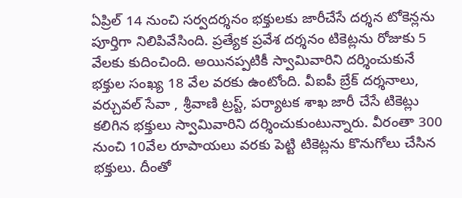ఏప్రిల్ 14 నుంచి సర్వదర్శనం భక్తులకు జారీచేసే దర్శన టోకెన్లను పూర్తిగా నిలిపివేసింది. ప్రత్యేక ప్రవేశ దర్శనం టికెట్లను రోజుకు 5 వేలకు కుదించింది. అయినప్పటికీ స్వామివారిని దర్శించుకునే భక్తుల సంఖ్య 18 వేల వరకు ఉంటోంది. వీఐపీ బ్రేక్ దర్శనాలు, వర్చువల్ సేవా , శ్రీవాణి ట్రస్ట్, పర్యాటక శాఖ జారీ చేసే టికెట్లు కలిగిన భక్తులు స్వామివారిని దర్శించుకుంటున్నారు. వీరంతా 300 నుంచి 10వేల రూపాయలు వరకు పెట్టి టికెట్లను కొనుగోలు చేసిన భక్తులు. దీంతో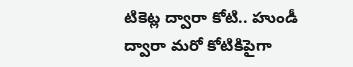టికెట్ల ద్వారా కోటి.. హుండీ ద్వారా మరో కోటికిపైగా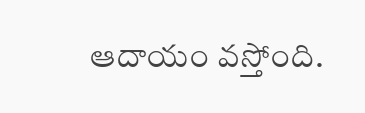ఆదాయం వస్తోంది.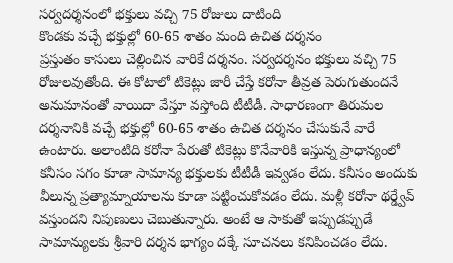సర్వదర్శనంలో భక్తులు వచ్చి 75 రోజులు దాటింది
కొండకు వచ్చే భక్తుల్లో 60-65 శాతం మంది ఉచిత దర్శనం
ప్రస్తుతం కాసులు చెల్లించిన వారికే దర్శనం. సర్వదర్శనం భక్తులు వచ్చి 75 రోజులవుతోంది. ఈ కోటాలో టికెట్లు జారీ చేస్తే కరోనా తీవ్రత పెరుగుతుందనే అనుమానంతో వాయిదా వేస్తూ వస్తోంది టీటీడీ. సాధారణంగా తిరుమల దర్శనానికి వచ్చే భక్తుల్లో 60-65 శాతం ఉచిత దర్శనం చేసుకునే వారే ఉంటారు. అలాంటిది కరోనా పేరుతో టికెట్లు కొనేవారికి ఇస్తున్న ప్రాధాన్యంలో కనీసం సగం కూడా సామాన్య భక్తులకు టీటీడీ ఇవ్వడం లేదు. కనీసం అందుకు వీలున్న ప్రత్యామ్నాయాలను కూడా పట్టించుకోవడం లేదు. మళ్లీ కరోనా థర్డ్వేవ్ వస్తుందని నిపుణులు చెబుతున్నారు. అంటే ఆ సాకుతో ఇప్పుడప్పుడే సామాన్యులకు శ్రీవారి దర్శన భాగ్యం దక్కే సూచనలు కనిపించడం లేదు.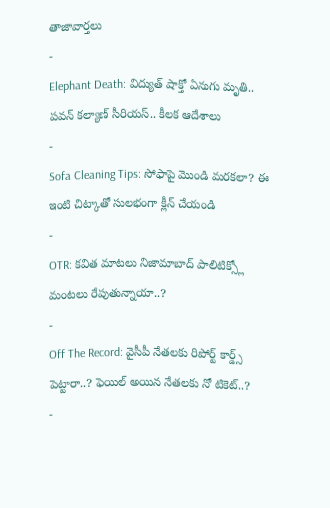తాజావార్తలు
-
Elephant Death: విద్యుత్ షాక్తో ఏనుగు మృతి.. పవన్ కల్యాణ్ సీరియస్.. కీలక ఆదేశాలు
-
Sofa Cleaning Tips: సోఫాపై మొండి మరకలా? ఈ ఇంటి చిట్కాతో సులభంగా క్లీన్ చేయండి
-
OTR: కవిత మాటలు నిజామాబాద్ పాలిటిక్స్లో మంటలు రేపుతున్నాయా..?
-
Off The Record: వైసీపీ నేతలకు రిపోర్ట్ కార్డ్స్ పెట్టారా..? ఫెయిల్ అయిన నేతలకు నో టికెట్..?
-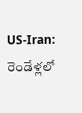US-Iran: రెండేళ్లలో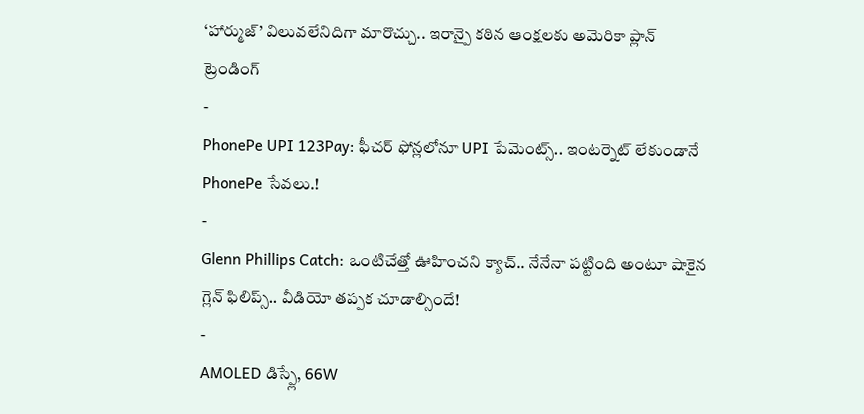‘హార్ముజ్’ విలువలేనిదిగా మారొచ్చు.. ఇరాన్పై కఠిన ఆంక్షలకు అమెరికా ప్లాన్
ట్రెండింగ్
-
PhonePe UPI 123Pay: ఫీచర్ ఫోన్లలోనూ UPI పేమెంట్స్.. ఇంటర్నెట్ లేకుండానే PhonePe సేవలు.!
-
Glenn Phillips Catch: ఒంటిచేత్తో ఊహించని క్యాచ్.. నేనేనా పట్టింది అంటూ షాకైన గ్లెన్ ఫిలిప్స్.. వీడియో తప్పక చూడాల్సిందే!
-
AMOLED డిస్ప్లే, 66W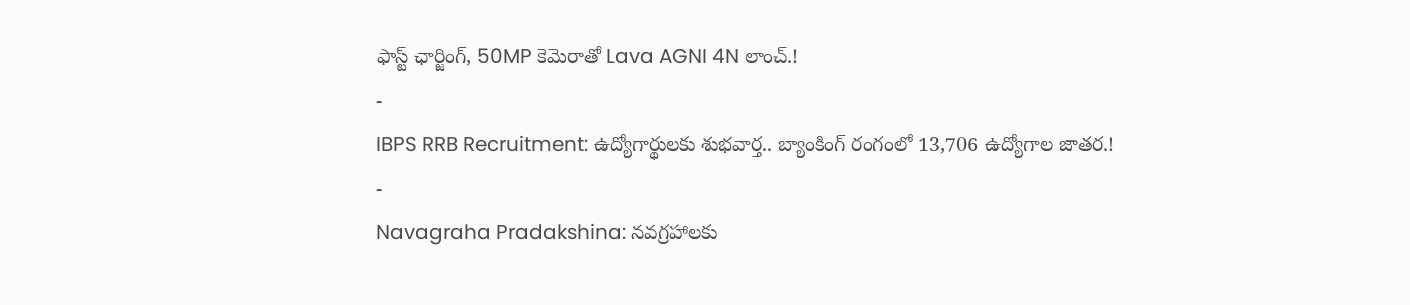ఫాస్ట్ ఛార్జింగ్, 50MP కెమెరాతో Lava AGNI 4N లాంచ్.!
-
IBPS RRB Recruitment: ఉద్యోగార్థులకు శుభవార్త.. బ్యాంకింగ్ రంగంలో 13,706 ఉద్యోగాల జాతర.!
-
Navagraha Pradakshina: నవగ్రహాలకు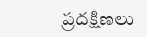ప్రదక్షిణలు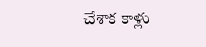చేశాక కాళ్లు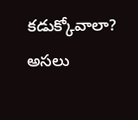కడుక్కోవాలా? అసలు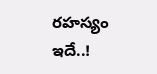రహస్యం ఇదే..!